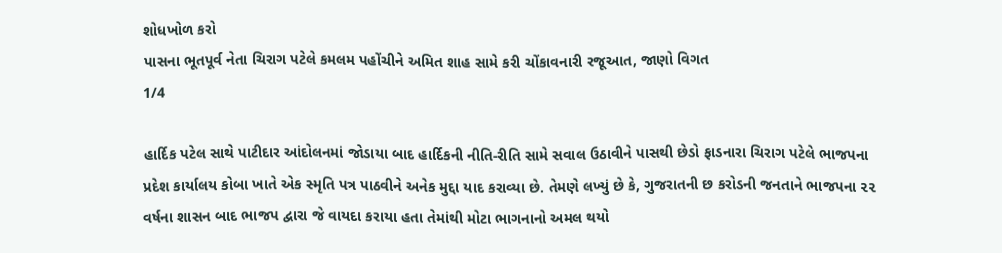શોધખોળ કરો
પાસના ભૂતપૂર્વ નેતા ચિરાગ પટેલે કમલમ પહોંચીને અમિત શાહ સામે કરી ચોંકાવનારી રજૂઆત, જાણો વિગત
1/4

હાર્દિક પટેલ સાથે પાટીદાર આંદોલનમાં જોડાયા બાદ હાર્દિકની નીતિ-રીતિ સામે સવાલ ઉઠાવીને પાસથી છેડો ફાડનારા ચિરાગ પટેલે ભાજપના પ્રદેશ કાર્યાલય કોબા ખાતે એક સ્મૃતિ પત્ર પાઠવીને અનેક મુદ્દા યાદ કરાવ્યા છે. તેમણે લખ્યું છે કે, ગુજરાતની છ કરોડની જનતાને ભાજપના ૨૨ વર્ષના શાસન બાદ ભાજપ દ્વારા જે વાયદા કરાયા હતા તેમાંથી મોટા ભાગનાનો અમલ થયો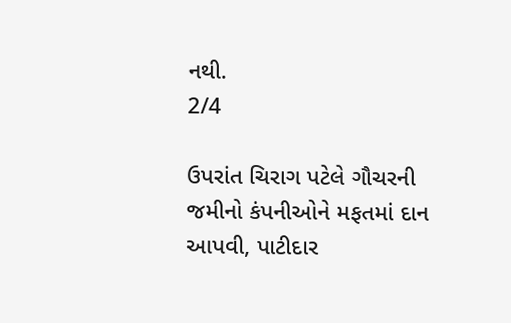નથી.
2/4

ઉપરાંત ચિરાગ પટેલે ગૌચરની જમીનો કંપનીઓને મફતમાં દાન આપવી, પાટીદાર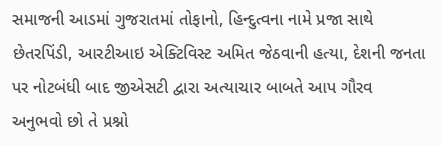સમાજની આડમાં ગુજરાતમાં તોફાનો, હિન્દુત્વના નામે પ્રજા સાથે છેતરપિંડી, આરટીઆઇ એક્ટિવિસ્ટ અમિત જેઠવાની હત્યા, દેશની જનતા પર નોટબંધી બાદ જીએસટી દ્વારા અત્યાચાર બાબતે આપ ગૌરવ અનુભવો છો તે પ્રશ્નો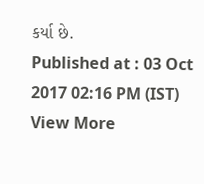કર્યા છે.
Published at : 03 Oct 2017 02:16 PM (IST)
View More